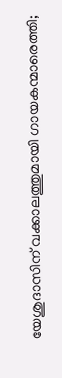യേശുദാസിന് വക്കാലത്തുമായി ഗായകന്മാരെത്തി;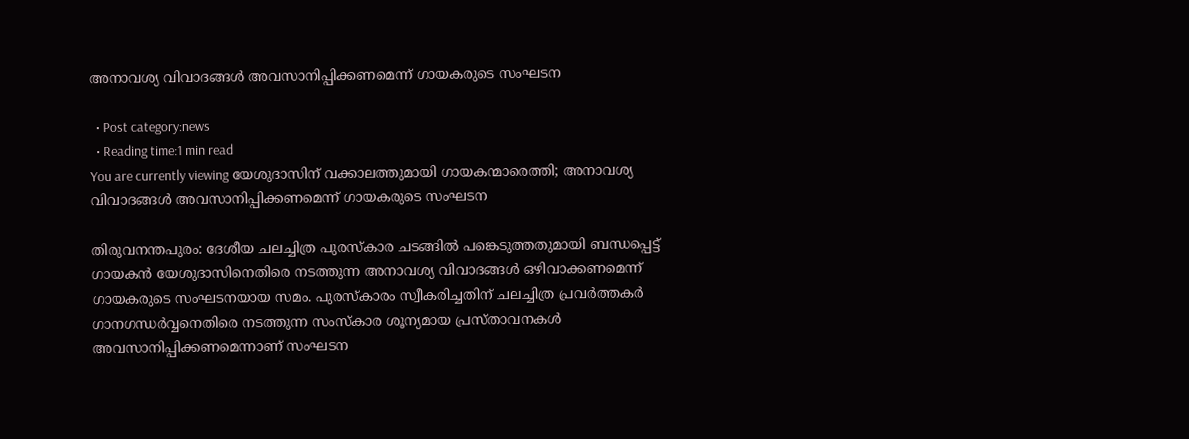അനാവശ്യ വിവാദങ്ങള്‍ അവസാനിപ്പിക്കണമെന്ന് ഗായകരുടെ സംഘടന

  • Post category:news
  • Reading time:1 min read
You are currently viewing യേശുദാസിന് വക്കാലത്തുമായി ഗായകന്മാരെത്തി; അനാവശ്യ വിവാദങ്ങള്‍ അവസാനിപ്പിക്കണമെന്ന് ഗായകരുടെ സംഘടന

തിരുവനന്തപുരം: ദേശീയ ചലച്ചിത്ര പുരസ്‌കാര ചടങ്ങില്‍ പങ്കെടുത്തതുമായി ബന്ധപ്പെട്ട് ഗായകന്‍ യേശുദാസിനെതിരെ നടത്തുന്ന അനാവശ്യ വിവാദങ്ങള്‍ ഒഴിവാക്കണമെന്ന് ഗായകരുടെ സംഘടനയായ സമം. പുരസ്‌കാരം സ്വീകരിച്ചതിന് ചലച്ചിത്ര പ്രവര്‍ത്തകര്‍ ഗാനഗന്ധര്‍വ്വനെതിരെ നടത്തുന്ന സംസ്‌കാര ശൂന്യമായ പ്രസ്താവനകള്‍ അവസാനിപ്പിക്കണമെന്നാണ് സംഘടന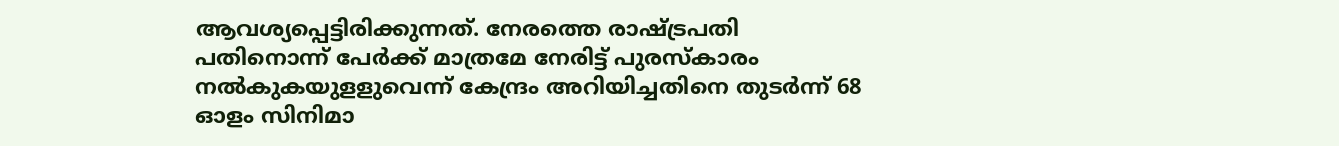ആവശ്യപ്പെട്ടിരിക്കുന്നത്. നേരത്തെ രാഷ്ട്രപതി പതിനൊന്ന് പേര്‍ക്ക് മാത്രമേ നേരിട്ട് പുരസ്‌കാരം നല്‍കുകയുളളുവെന്ന് കേന്ദ്രം അറിയിച്ചതിനെ തുടര്‍ന്ന് 68 ഓളം സിനിമാ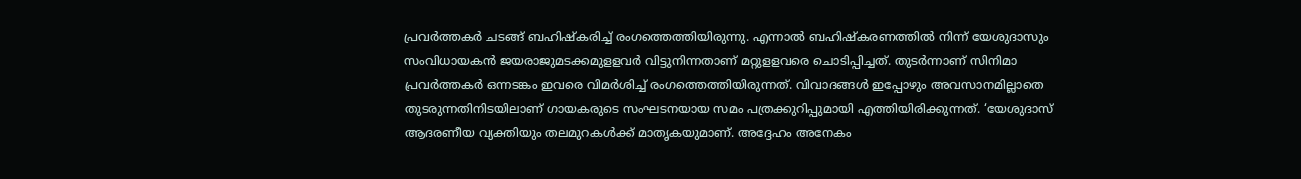പ്രവര്‍ത്തകര്‍ ചടങ്ങ് ബഹിഷ്‌കരിച്ച് രംഗത്തെത്തിയിരുന്നു. എന്നാല്‍ ബഹിഷ്‌കരണത്തില്‍ നിന്ന് യേശുദാസും സംവിധായകന്‍ ജയരാജുമടക്കമുളളവര്‍ വിട്ടുനിന്നതാണ് മറ്റുളളവരെ ചൊടിപ്പിച്ചത്. തുടര്‍ന്നാണ് സിനിമാ പ്രവര്‍ത്തകര്‍ ഒന്നടങ്കം ഇവരെ വിമര്‍ശിച്ച് രംഗത്തെത്തിയിരുന്നത്. വിവാദങ്ങള്‍ ഇപ്പോഴും അവസാനമില്ലാതെ തുടരുന്നതിനിടയിലാണ് ഗായകരുടെ സംഘടനയായ സമം പത്രക്കുറിപ്പുമായി എത്തിയിരിക്കുന്നത്. ‘യേശുദാസ് ആദരണീയ വ്യക്തിയും തലമുറകള്‍ക്ക് മാതൃകയുമാണ്. അദ്ദേഹം അനേകം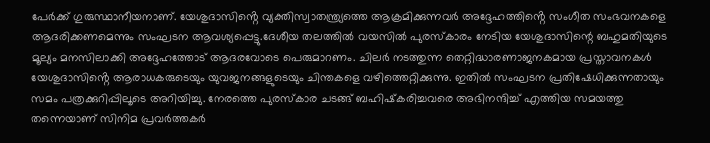പേര്‍ക്ക് ഗുരുസ്ഥാനീയനാണ്. യേശുദാസിൻ്റെ വ്യക്തിസ്വാതന്ത്ര്യത്തെ ആക്രമിക്കുന്നവര്‍ അദ്ദേഹത്തിൻ്റെ സംഗീത സംഭവനകളെ ആദരിക്കണമെന്നും സംഘടന ആവശ്യപ്പെട്ടു.ദേശീയ തലത്തില്‍ വയസില്‍ പുരസ്‌കാരം നേടിയ യേശുദാസിന്റെ ബഹുമതിയുടെ മൂല്യം മനസിലാക്കി അദ്ദേഹത്തോട് ആദരവോടെ പെരുമാറണം. ചിലര്‍ നടത്തുന്ന തെറ്റിദ്ധാരണാജനകമായ പ്രസ്താവനകള്‍ യേശുദാസിൻ്റെ ആരാധകരുടെയും യുവജനങ്ങളുടെയും ചിന്തകളെ വഴിത്തെറ്റിക്കുന്നു. ഇതില്‍ സംഘടന പ്രതിഷേധിക്കുന്നതായും സമം പത്രക്കുറിപ്പിലൂടെ അറിയിച്ചു. നേരത്തെ പുരസ്‌കാര ചടങ്ങ് ബഹിഷ്‌കരിച്ചവരെ അഭിനന്ദിച്ച് എത്തിയ സമയത്തു തന്നെയാണ് സിനിമ പ്രവര്‍ത്തകര്‍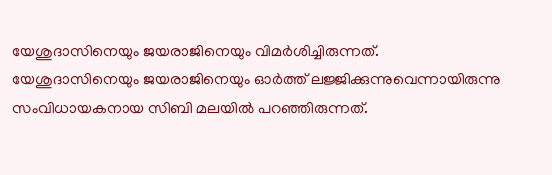യേശുദാസിനെയും ജയരാജിനെയും വിമര്‍ശിച്ചിരുന്നത്. യേശുദാസിനെയും ജയരാജിനെയും ഓര്‍ത്ത് ലജ്ജിക്കുന്നുവെന്നായിരുന്നു സംവിധായകനായ സിബി മലയില്‍ പറഞ്ഞിരുന്നത്.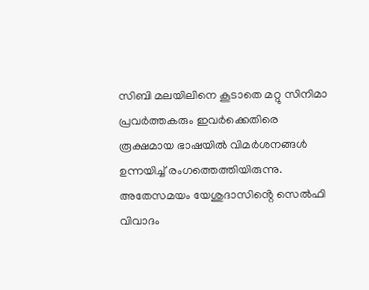സിബി മലയിലിനെ കൂടാതെ മറ്റു സിനിമാ പ്രവര്‍ത്തകരും ഇവര്‍ക്കെതിരെ രൂക്ഷമായ ഭാഷയില്‍ വിമര്‍ശനങ്ങള്‍ ഉന്നയിച്ച് രംഗത്തെത്തിയിരുന്നു. അതേസമയം യേശുദാസിൻ്റെ സെല്‍ഫി വിവാദം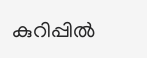കുറിപ്പില്‍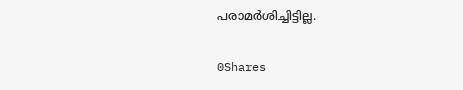പരാമര്‍ശിച്ചിട്ടില്ല.

0Shares